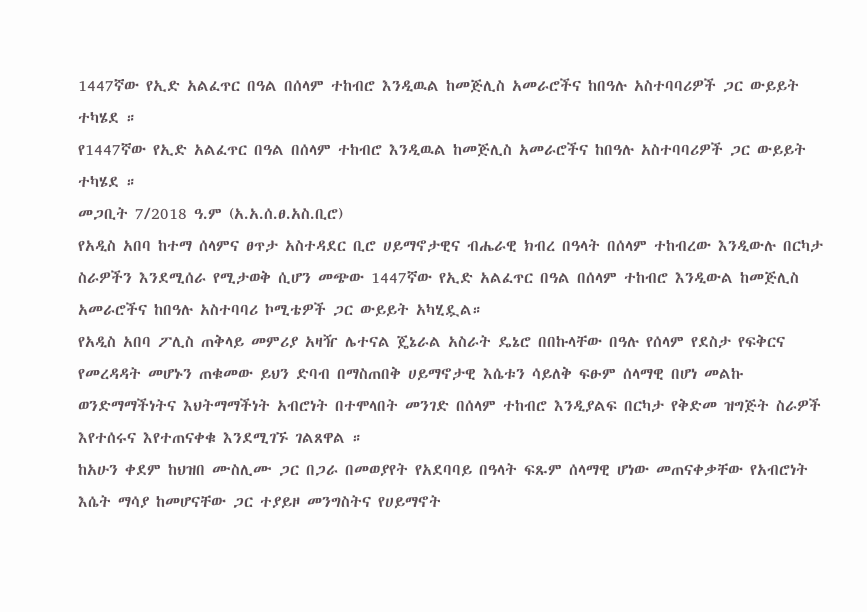1447ኛው የኢድ አልፈጥር በዓል በሰላም ተከብሮ እንዲዉል ከመጅሊስ አመራሮችና ከበዓሉ አስተባባሪዎች ጋር ውይይት ተካሄደ ።
የ1447ኛው የኢድ አልፈጥር በዓል በሰላም ተከብሮ እንዲዉል ከመጅሊስ አመራሮችና ከበዓሉ አስተባባሪዎች ጋር ውይይት ተካሄደ ።
መጋቢት 7/2018 ዓ.ም (አ.አ.ሰ.ፀ.አስ.ቢሮ)
የአዲስ አበባ ከተማ ሰላምና ፀጥታ አስተዳደር ቢሮ ሀይማኖታዊና ብሔራዊ ክብረ በዓላት በሰላም ተከብረው እንዲውሉ በርካታ ስራዎችን እንደሚሰራ የሚታወቅ ሲሆን መጭው 1447ኛው የኢድ አልፈጥር በዓል በሰላም ተከብሮ እንዲውል ከመጅሊስ አመራሮችና ከበዓሉ አስተባባሪ ኮሚቴዎች ጋር ውይይት አካሂዷል።
የአዲስ አበባ ፖሊስ ጠቅላይ መምሪያ አዛዥ ሌተናል ጄኔራል አስራት ዴኔሮ በበኩላቸው በዓሉ የሰላም የደስታ የፍቅርና የመረዳዳት መሆኑን ጠቁመው ይህን ድባብ በማስጠበቅ ሀይማኖታዊ እሴቱን ሳይለቅ ፍፁም ሰላማዊ በሆነ መልኩ ወንድማማችነትና እህትማማችነት አብሮነት በተሞላበት መንገድ በሰላም ተከብሮ እንዲያልፍ በርካታ የቅድመ ዝግጅት ስራዎች እየተሰሩና እየተጠናቀቁ እንደሚገኙ ገልጸዋል ።
ከአሁን ቀደም ከህዝበ ሙስሊሙ ጋር በጋራ በመወያየት የአደባባይ በዓላት ፍጹም ሰላማዊ ሆነው መጠናቀቃቸው የአብሮነት እሴት ማሳያ ከመሆናቸው ጋር ተያይዞ መንግስትና የሀይማኖት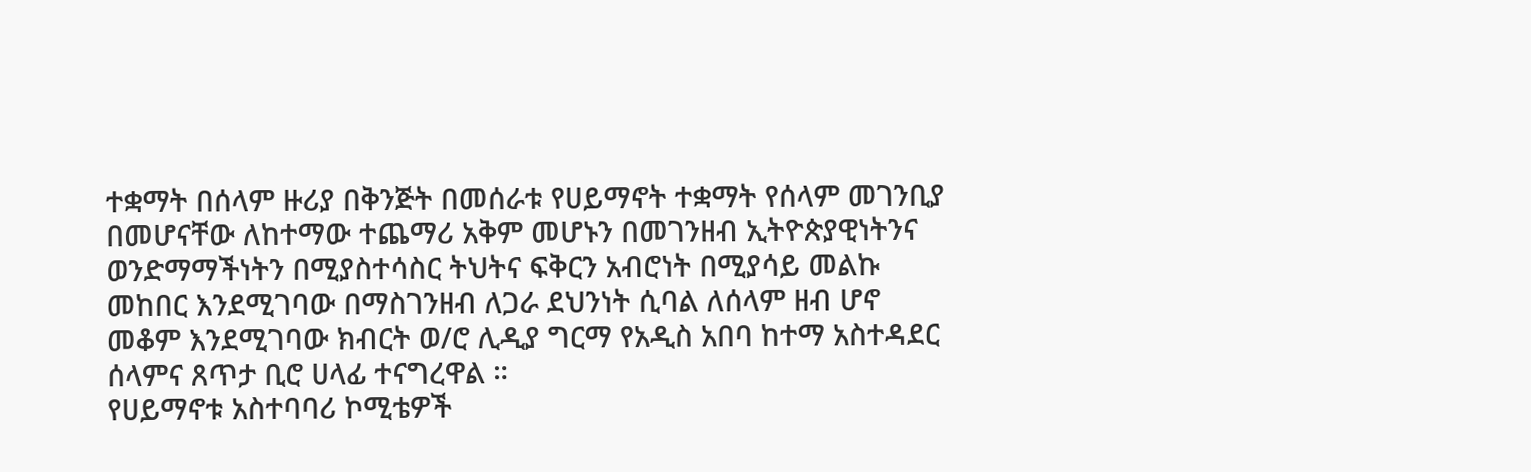ተቋማት በሰላም ዙሪያ በቅንጅት በመሰራቱ የሀይማኖት ተቋማት የሰላም መገንቢያ በመሆናቸው ለከተማው ተጨማሪ አቅም መሆኑን በመገንዘብ ኢትዮጵያዊነትንና ወንድማማችነትን በሚያስተሳስር ትህትና ፍቅርን አብሮነት በሚያሳይ መልኩ መከበር እንደሚገባው በማስገንዘብ ለጋራ ደህንነት ሲባል ለሰላም ዘብ ሆኖ መቆም እንደሚገባው ክብርት ወ/ሮ ሊዲያ ግርማ የአዲስ አበባ ከተማ አስተዳደር ሰላምና ጸጥታ ቢሮ ሀላፊ ተናግረዋል ።
የሀይማኖቱ አስተባባሪ ኮሚቴዎች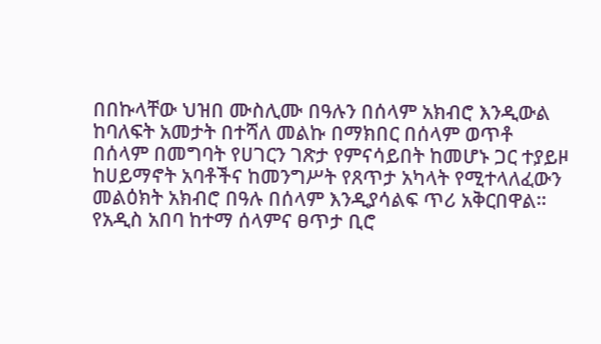በበኩላቸው ህዝበ ሙስሊሙ በዓሉን በሰላም አክብሮ እንዲውል ከባለፍት አመታት በተሻለ መልኩ በማክበር በሰላም ወጥቶ በሰላም በመግባት የሀገርን ገጽታ የምናሳይበት ከመሆኑ ጋር ተያይዞ ከሀይማኖት አባቶችና ከመንግሥት የጸጥታ አካላት የሚተላለፈውን መልዕክት አክብሮ በዓሉ በሰላም እንዲያሳልፍ ጥሪ አቅርበዋል።
የአዲስ አበባ ከተማ ሰላምና ፀጥታ ቢሮ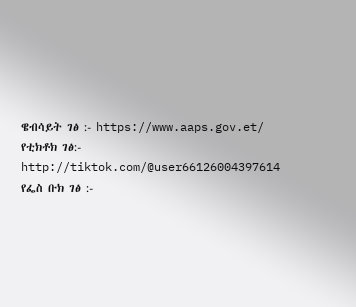ዌብሳይት ገፅ :- https://www.aaps.gov.et/
የቲክቶክ ገፅ:- http://tiktok.com/@user66126004397614
የፌስ ቡክ ገፅ :-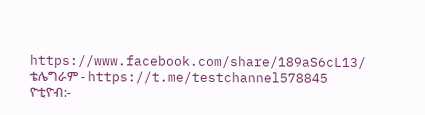https://www.facebook.com/share/189aS6cL13/
ቴሌግራም - https://t.me/testchannel578845
ዮቲዮብ:-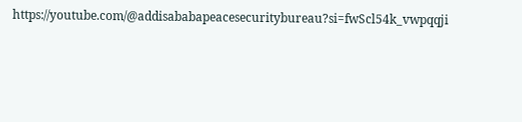https://youtube.com/@addisababapeacesecuritybureau?si=fwScl54k_vwpqqji